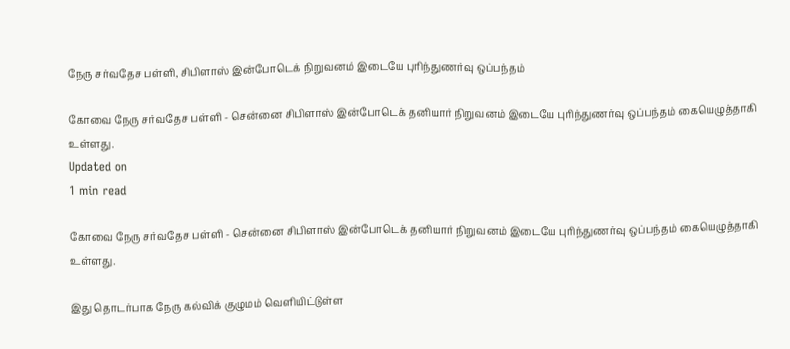நேரு சர்வதேச பள்ளி, சிபிளாஸ் இன்போடெக் நிறுவனம் இடையே புரிந்துணர்வு ஒப்பந்தம்

கோவை நேரு சர்வதேச பள்ளி - சென்னை சிபிளாஸ் இன்போடெக் தனியார் நிறுவனம் இடையே புரிந்துணர்வு ஒப்பந்தம் கையெழுத்தாகி உள்ளது.
Updated on
1 min read

கோவை நேரு சர்வதேச பள்ளி - சென்னை சிபிளாஸ் இன்போடெக் தனியார் நிறுவனம் இடையே புரிந்துணர்வு ஒப்பந்தம் கையெழுத்தாகி உள்ளது.

இது தொடர்பாக நேரு கல்விக் குழுமம் வெளியிட்டுள்ள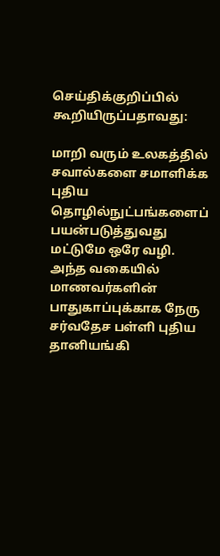செய்திக்குறிப்பில் கூறியிருப்பதாவது:

மாறி வரும் உலகத்தில் சவால்களை சமாளிக்க புதிய தொழில்நுட்பங்களைப் பயன்படுத்துவது மட்டுமே ஒரே வழி. அந்த வகையில் மாணவர்களின் பாதுகாப்புக்காக நேரு சர்வதேச பள்ளி புதிய தானியங்கி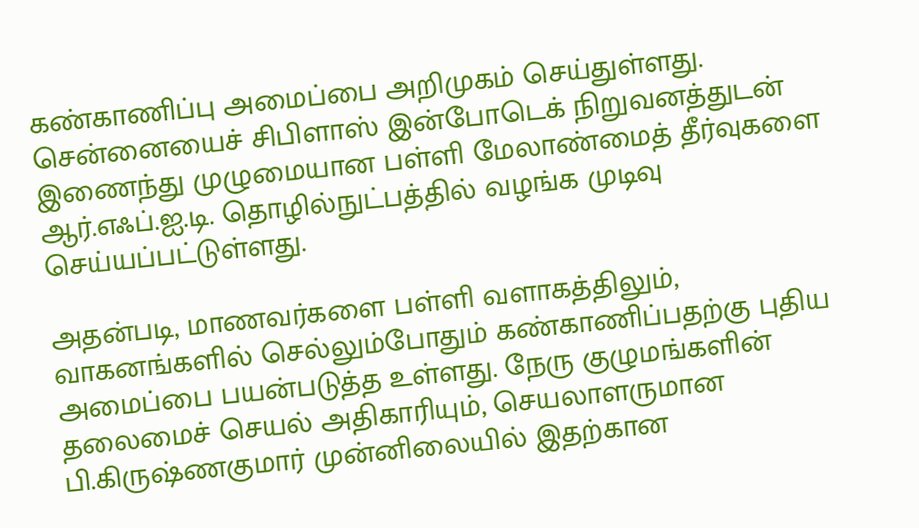கண்காணிப்பு அமைப்பை அறிமுகம் செய்துள்ளது. சென்னையைச் சிபிளாஸ் இன்போடெக் நிறுவனத்துடன் இணைந்து முழுமையான பள்ளி மேலாண்மைத் தீர்வுகளை ஆர்.எஃப்.ஐ.டி. தொழில்நுட்பத்தில் வழங்க முடிவு செய்யப்பட்டுள்ளது.

அதன்படி, மாணவர்களை பள்ளி வளாகத்திலும், வாகனங்களில் செல்லும்போதும் கண்காணிப்பதற்கு புதிய அமைப்பை பயன்படுத்த உள்ளது. நேரு குழுமங்களின் தலைமைச் செயல் அதிகாரியும், செயலாளருமான பி.கிருஷ்ணகுமார் முன்னிலையில் இதற்கான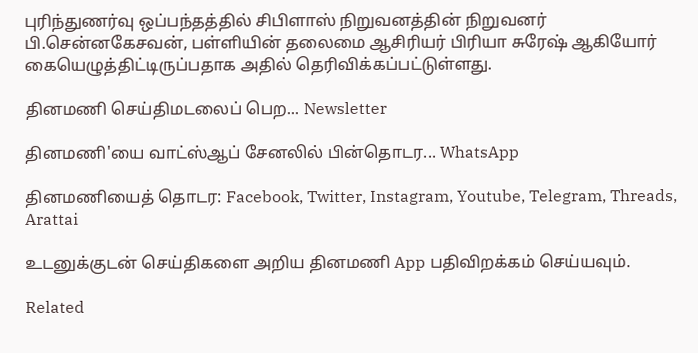புரிந்துணர்வு ஒப்பந்தத்தில் சிபிளாஸ் நிறுவனத்தின் நிறுவனர் பி.சென்னகேசவன், பள்ளியின் தலைமை ஆசிரியர் பிரியா சுரேஷ் ஆகியோர் கையெழுத்திட்டிருப்பதாக அதில் தெரிவிக்கப்பட்டுள்ளது.

தினமணி செய்திமடலைப் பெற... Newsletter

தினமணி'யை வாட்ஸ்ஆப் சேனலில் பின்தொடர... WhatsApp

தினமணியைத் தொடர: Facebook, Twitter, Instagram, Youtube, Telegram, Threads, Arattai

உடனுக்குடன் செய்திகளை அறிய தினமணி App பதிவிறக்கம் செய்யவும்.

Related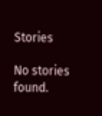Stories

No stories found.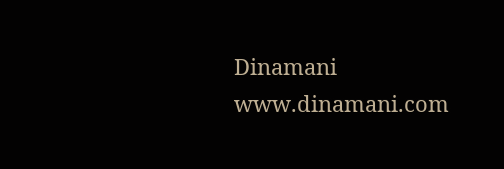Dinamani
www.dinamani.com